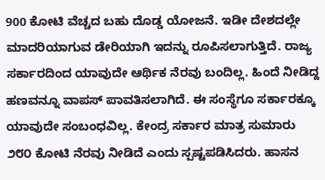900 ಕೋಟಿ ವೆಚ್ಚದ ಬಹು ದೊಡ್ಡ ಯೋಜನೆ. ಇಡೀ ದೇಶದಲ್ಲೇ ಮಾದರಿಯಾಗುವ ಡೇರಿಯಾಗಿ ಇದನ್ನು ರೂಪಿಸಲಾಗುತ್ತಿದೆ. ರಾಜ್ಯ ಸರ್ಕಾರದಿಂದ ಯಾವುದೇ ಆರ್ಥಿಕ ನೆರವು ಬಂದಿಲ್ಲ. ಹಿಂದೆ ನೀಡಿದ್ದ ಹಣವನ್ನೂ ವಾಪಸ್ ಪಾವತಿಸಲಾಗಿದೆ. ಈ ಸಂಸ್ಥೆಗೂ ಸರ್ಕಾರಕ್ಕೂ ಯಾವುದೇ ಸಂಬಂಧವಿಲ್ಲ. ಕೇಂದ್ರ ಸರ್ಕಾರ ಮಾತ್ರ ಸುಮಾರು ೨೮೦ ಕೋಟಿ ನೆರವು ನೀಡಿದೆ ಎಂದು ಸ್ಪಷ್ಟಪಡಿಸಿದರು. ಹಾಸನ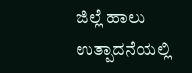ಜಿಲ್ಲೆ ಹಾಲು ಉತ್ಪಾದನೆಯಲ್ಲಿ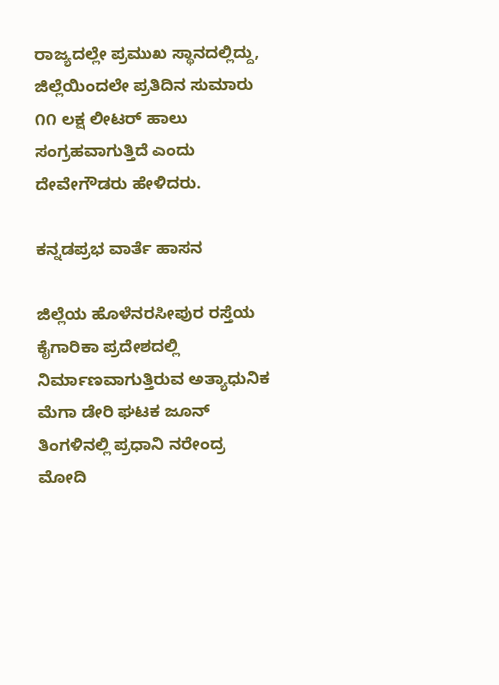ರಾಜ್ಯದಲ್ಲೇ ಪ್ರಮುಖ ಸ್ಥಾನದಲ್ಲಿದ್ದು, ಜಿಲ್ಲೆಯಿಂದಲೇ ಪ್ರತಿದಿನ ಸುಮಾರು ೧೧ ಲಕ್ಷ ಲೀಟರ್ ಹಾಲು ಸಂಗ್ರಹವಾಗುತ್ತಿದೆ ಎಂದು ದೇವೇಗೌಡರು ಹೇಳಿದರು.

ಕನ್ನಡಪ್ರಭ ವಾರ್ತೆ ಹಾಸನ

ಜಿಲ್ಲೆಯ ಹೊಳೆನರಸೀಪುರ ರಸ್ತೆಯ ಕೈಗಾರಿಕಾ ಪ್ರದೇಶದಲ್ಲಿ ನಿರ್ಮಾಣವಾಗುತ್ತಿರುವ ಅತ್ಯಾಧುನಿಕ ಮೆಗಾ ಡೇರಿ ಘಟಕ ಜೂನ್ ತಿಂಗಳಿನಲ್ಲಿ ಪ್ರಧಾನಿ ನರೇಂದ್ರ ಮೋದಿ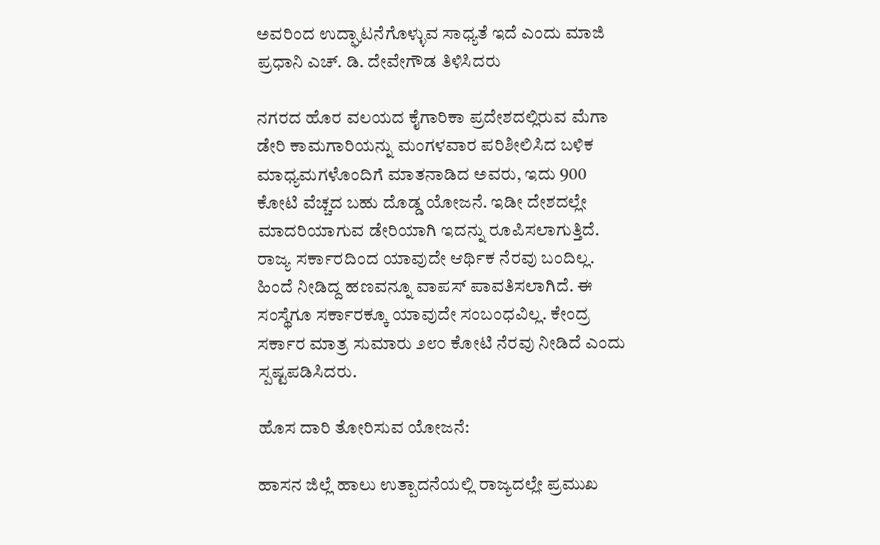ಅವರಿಂದ ಉದ್ಘಾಟನೆಗೊಳ್ಳುವ ಸಾಧ್ಯತೆ ಇದೆ ಎಂದು ಮಾಜಿ ಪ್ರಧಾನಿ ಎಚ್. ಡಿ. ದೇವೇಗೌಡ ತಿಳಿಸಿದರು

ನಗರದ ಹೊರ ವಲಯದ ಕೈಗಾರಿಕಾ ಪ್ರದೇಶದಲ್ಲಿರುವ ಮೆಗಾ ಡೇರಿ ಕಾಮಗಾರಿಯನ್ನು ಮಂಗಳವಾರ ಪರಿಶೀಲಿಸಿದ ಬಳಿಕ ಮಾಧ್ಯಮಗಳೊಂದಿಗೆ ಮಾತನಾಡಿದ ಅವರು, ಇದು 900 ಕೋಟಿ ವೆಚ್ಚದ ಬಹು ದೊಡ್ಡ ಯೋಜನೆ. ಇಡೀ ದೇಶದಲ್ಲೇ ಮಾದರಿಯಾಗುವ ಡೇರಿಯಾಗಿ ಇದನ್ನು ರೂಪಿಸಲಾಗುತ್ತಿದೆ. ರಾಜ್ಯ ಸರ್ಕಾರದಿಂದ ಯಾವುದೇ ಆರ್ಥಿಕ ನೆರವು ಬಂದಿಲ್ಲ. ಹಿಂದೆ ನೀಡಿದ್ದ ಹಣವನ್ನೂ ವಾಪಸ್ ಪಾವತಿಸಲಾಗಿದೆ. ಈ ಸಂಸ್ಥೆಗೂ ಸರ್ಕಾರಕ್ಕೂ ಯಾವುದೇ ಸಂಬಂಧವಿಲ್ಲ. ಕೇಂದ್ರ ಸರ್ಕಾರ ಮಾತ್ರ ಸುಮಾರು ೨೮೦ ಕೋಟಿ ನೆರವು ನೀಡಿದೆ ಎಂದು ಸ್ಪಷ್ಟಪಡಿಸಿದರು.

ಹೊಸ ದಾರಿ ತೋರಿಸುವ ಯೋಜನೆ:

ಹಾಸನ ಜಿಲ್ಲೆ ಹಾಲು ಉತ್ಪಾದನೆಯಲ್ಲಿ ರಾಜ್ಯದಲ್ಲೇ ಪ್ರಮುಖ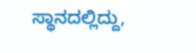ಸ್ಥಾನದಲ್ಲಿದ್ದು,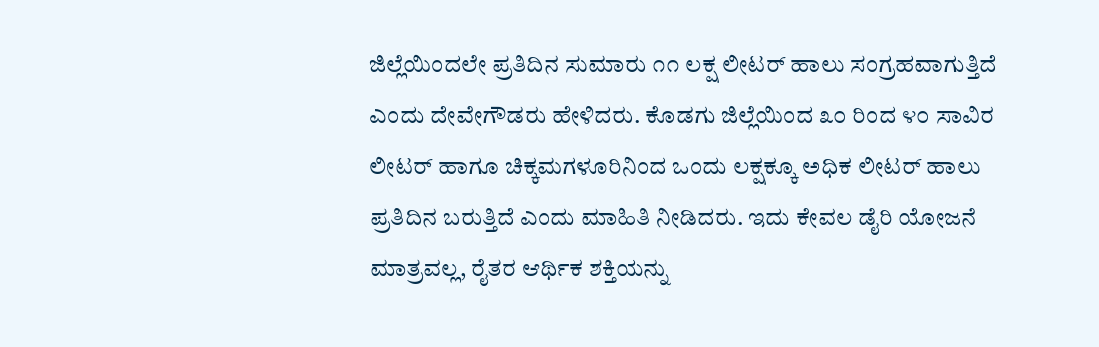ಜಿಲ್ಲೆಯಿಂದಲೇ ಪ್ರತಿದಿನ ಸುಮಾರು ೧೧ ಲಕ್ಷ ಲೀಟರ್ ಹಾಲು ಸಂಗ್ರಹವಾಗುತ್ತಿದೆ ಎಂದು ದೇವೇಗೌಡರು ಹೇಳಿದರು. ಕೊಡಗು ಜಿಲ್ಲೆಯಿಂದ ೩೦ ರಿಂದ ೪೦ ಸಾವಿರ ಲೀಟರ್ ಹಾಗೂ ಚಿಕ್ಕಮಗಳೂರಿನಿಂದ ಒಂದು ಲಕ್ಷಕ್ಕೂ ಅಧಿಕ ಲೀಟರ್ ಹಾಲು ಪ್ರತಿದಿನ ಬರುತ್ತಿದೆ ಎಂದು ಮಾಹಿತಿ ನೀಡಿದರು. ಇದು ಕೇವಲ ಡೈರಿ ಯೋಜನೆ ಮಾತ್ರವಲ್ಲ, ರೈತರ ಆರ್ಥಿಕ ಶಕ್ತಿಯನ್ನು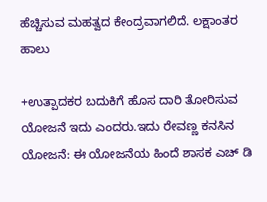ಹೆಚ್ಚಿಸುವ ಮಹತ್ವದ ಕೇಂದ್ರವಾಗಲಿದೆ. ಲಕ್ಷಾಂತರ ಹಾಲು

+ಉತ್ಪಾದಕರ ಬದುಕಿಗೆ ಹೊಸ ದಾರಿ ತೋರಿಸುವ ಯೋಜನೆ ಇದು ಎಂದರು.ಇದು ರೇವಣ್ಣ ಕನಸಿನ ಯೋಜನೆ: ಈ ಯೋಜನೆಯ ಹಿಂದೆ ಶಾಸಕ ಎಚ್‌ ಡಿ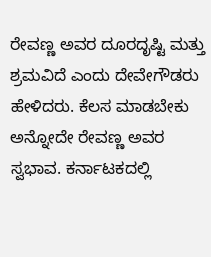ರೇವಣ್ಣ ಅವರ ದೂರದೃಷ್ಟಿ ಮತ್ತು ಶ್ರಮವಿದೆ ಎಂದು ದೇವೇಗೌಡರು ಹೇಳಿದರು. ಕೆಲಸ ಮಾಡಬೇಕು ಅನ್ನೋದೇ ರೇವಣ್ಣ ಅವರ ಸ್ವಭಾವ. ಕರ್ನಾಟಕದಲ್ಲಿ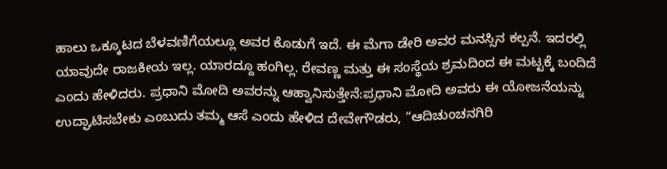ಹಾಲು ಒಕ್ಕೂಟದ ಬೆಳವಣಿಗೆಯಲ್ಲೂ ಅವರ ಕೊಡುಗೆ ಇದೆ. ಈ ಮೆಗಾ ಡೇರಿ ಅವರ ಮನಸ್ಸಿನ ಕಲ್ಪನೆ. ಇದರಲ್ಲಿ ಯಾವುದೇ ರಾಜಕೀಯ ಇಲ್ಲ. ಯಾರದ್ದೂ ಹಂಗಿಲ್ಲ. ರೇವಣ್ಣ ಮತ್ತು ಈ ಸಂಸ್ಥೆಯ ಶ್ರಮದಿಂದ ಈ ಮಟ್ಟಕ್ಕೆ ಬಂದಿದೆ ಎಂದು ಹೇಳಿದರು. ಪ್ರಧಾನಿ ಮೋದಿ ಅವರನ್ನು ಆಹ್ವಾನಿಸುತ್ತೇನೆ:ಪ್ರಧಾನಿ ಮೋದಿ ಅವರು ಈ ಯೋಜನೆಯನ್ನು ಉದ್ಘಾಟಿಸಬೇಕು ಎಂಬುದು ತಮ್ಮ ಆಸೆ ಎಂದು ಹೇಳಿದ ದೇವೇಗೌಡರು, “ಆದಿಚುಂಚನಗಿರಿ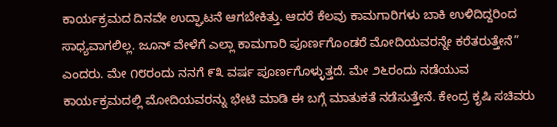ಕಾರ್ಯಕ್ರಮದ ದಿನವೇ ಉದ್ಘಾಟನೆ ಆಗಬೇಕಿತ್ತು. ಆದರೆ ಕೆಲವು ಕಾಮಗಾರಿಗಳು ಬಾಕಿ ಉಳಿದಿದ್ದರಿಂದ ಸಾಧ್ಯವಾಗಲಿಲ್ಲ. ಜೂನ್ ವೇಳೆಗೆ ಎಲ್ಲಾ ಕಾಮಗಾರಿ ಪೂರ್ಣಗೊಂಡರೆ ಮೋದಿಯವರನ್ನೇ ಕರೆತರುತ್ತೇನೆ” ಎಂದರು. ಮೇ ೧೮ರಂದು ನನಗೆ ೯೩ ವರ್ಷ ಪೂರ್ಣಗೊಳ್ಳುತ್ತದೆ. ಮೇ ೨೬ರಂದು ನಡೆಯುವ ಕಾರ್ಯಕ್ರಮದಲ್ಲಿ ಮೋದಿಯವರನ್ನು ಭೇಟಿ ಮಾಡಿ ಈ ಬಗ್ಗೆ ಮಾತುಕತೆ ನಡೆಸುತ್ತೇನೆ. ಕೇಂದ್ರ ಕೃಷಿ ಸಚಿವರು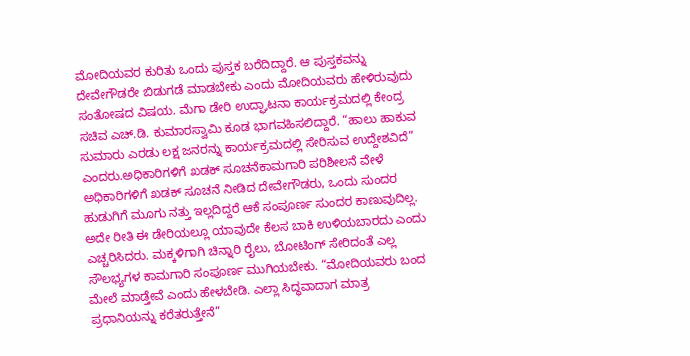ಮೋದಿಯವರ ಕುರಿತು ಒಂದು ಪುಸ್ತಕ ಬರೆದಿದ್ದಾರೆ. ಆ ಪುಸ್ತಕವನ್ನು ದೇವೇಗೌಡರೇ ಬಿಡುಗಡೆ ಮಾಡಬೇಕು ಎಂದು ಮೋದಿಯವರು ಹೇಳಿರುವುದು ಸಂತೋಷದ ವಿಷಯ. ಮೆಗಾ ಡೇರಿ ಉದ್ಘಾಟನಾ ಕಾರ್ಯಕ್ರಮದಲ್ಲಿ ಕೇಂದ್ರ ಸಚಿವ ಎಚ್.ಡಿ. ಕುಮಾರಸ್ವಾಮಿ ಕೂಡ ಭಾಗವಹಿಸಲಿದ್ದಾರೆ. “ಹಾಲು ಹಾಕುವ ಸುಮಾರು ಎರಡು ಲಕ್ಷ ಜನರನ್ನು ಕಾರ್ಯಕ್ರಮದಲ್ಲಿ ಸೇರಿಸುವ ಉದ್ದೇಶವಿದೆ” ಎಂದರು.ಅಧಿಕಾರಿಗಳಿಗೆ ಖಡಕ್ ಸೂಚನೆಕಾಮಗಾರಿ ಪರಿಶೀಲನೆ ವೇಳೆ ಅಧಿಕಾರಿಗಳಿಗೆ ಖಡಕ್ ಸೂಚನೆ ನೀಡಿದ ದೇವೇಗೌಡರು, ಒಂದು ಸುಂದರ ಹುಡುಗಿಗೆ ಮೂಗು ನತ್ತು ಇಲ್ಲದಿದ್ದರೆ ಆಕೆ ಸಂಪೂರ್ಣ ಸುಂದರ ಕಾಣುವುದಿಲ್ಲ. ಅದೇ ರೀತಿ ಈ ಡೇರಿಯಲ್ಲೂ ಯಾವುದೇ ಕೆಲಸ ಬಾಕಿ ಉಳಿಯಬಾರದು ಎಂದು ಎಚ್ಚರಿಸಿದರು. ಮಕ್ಕಳಿಗಾಗಿ ಚಿನ್ನಾರಿ ರೈಲು, ಬೋಟಿಂಗ್ ಸೇರಿದಂತೆ ಎಲ್ಲ ಸೌಲಭ್ಯಗಳ ಕಾಮಗಾರಿ ಸಂಪೂರ್ಣ ಮುಗಿಯಬೇಕು. “ಮೋದಿಯವರು ಬಂದ ಮೇಲೆ ಮಾಡ್ತೇವೆ ಎಂದು ಹೇಳಬೇಡಿ. ಎಲ್ಲಾ ಸಿದ್ಧವಾದಾಗ ಮಾತ್ರ ಪ್ರಧಾನಿಯನ್ನು ಕರೆತರುತ್ತೇನೆ”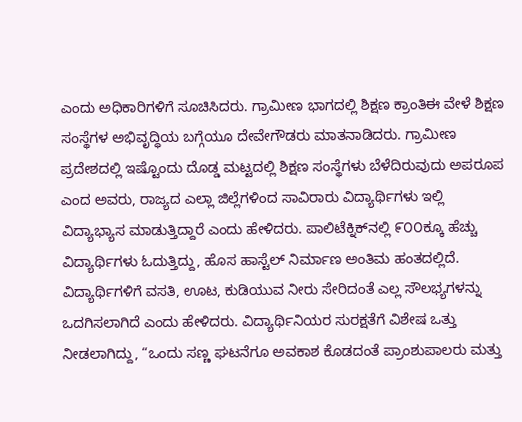ಎಂದು ಅಧಿಕಾರಿಗಳಿಗೆ ಸೂಚಿಸಿದರು. ಗ್ರಾಮೀಣ ಭಾಗದಲ್ಲಿ ಶಿಕ್ಷಣ ಕ್ರಾಂತಿಈ ವೇಳೆ ಶಿಕ್ಷಣ ಸಂಸ್ಥೆಗಳ ಅಭಿವೃದ್ಧಿಯ ಬಗ್ಗೆಯೂ ದೇವೇಗೌಡರು ಮಾತನಾಡಿದರು. ಗ್ರಾಮೀಣ ಪ್ರದೇಶದಲ್ಲಿ ಇಷ್ಟೊಂದು ದೊಡ್ಡ ಮಟ್ಟದಲ್ಲಿ ಶಿಕ್ಷಣ ಸಂಸ್ಥೆಗಳು ಬೆಳೆದಿರುವುದು ಅಪರೂಪ ಎಂದ ಅವರು, ರಾಜ್ಯದ ಎಲ್ಲಾ ಜಿಲ್ಲೆಗಳಿಂದ ಸಾವಿರಾರು ವಿದ್ಯಾರ್ಥಿಗಳು ಇಲ್ಲಿ ವಿದ್ಯಾಭ್ಯಾಸ ಮಾಡುತ್ತಿದ್ದಾರೆ ಎಂದು ಹೇಳಿದರು. ಪಾಲಿಟೆಕ್ನಿಕ್‌ನಲ್ಲಿ ೯೦೦ಕ್ಕೂ ಹೆಚ್ಚು ವಿದ್ಯಾರ್ಥಿಗಳು ಓದುತ್ತಿದ್ದು, ಹೊಸ ಹಾಸ್ಟೆಲ್ ನಿರ್ಮಾಣ ಅಂತಿಮ ಹಂತದಲ್ಲಿದೆ. ವಿದ್ಯಾರ್ಥಿಗಳಿಗೆ ವಸತಿ, ಊಟ, ಕುಡಿಯುವ ನೀರು ಸೇರಿದಂತೆ ಎಲ್ಲ ಸೌಲಭ್ಯಗಳನ್ನು ಒದಗಿಸಲಾಗಿದೆ ಎಂದು ಹೇಳಿದರು. ವಿದ್ಯಾರ್ಥಿನಿಯರ ಸುರಕ್ಷತೆಗೆ ವಿಶೇಷ ಒತ್ತು ನೀಡಲಾಗಿದ್ದು, “ಒಂದು ಸಣ್ಣ ಘಟನೆಗೂ ಅವಕಾಶ ಕೊಡದಂತೆ ಪ್ರಾಂಶುಪಾಲರು ಮತ್ತು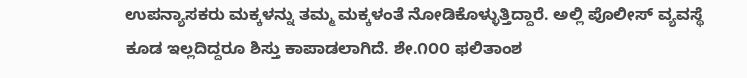ಉಪನ್ಯಾಸಕರು ಮಕ್ಕಳನ್ನು ತಮ್ಮ ಮಕ್ಕಳಂತೆ ನೋಡಿಕೊಳ್ಳುತ್ತಿದ್ದಾರೆ. ಅಲ್ಲಿ ಪೊಲೀಸ್ ವ್ಯವಸ್ಥೆ ಕೂಡ ಇಲ್ಲದಿದ್ದರೂ ಶಿಸ್ತು ಕಾಪಾಡಲಾಗಿದೆ. ಶೇ.೧೦೦ ಫಲಿತಾಂಶ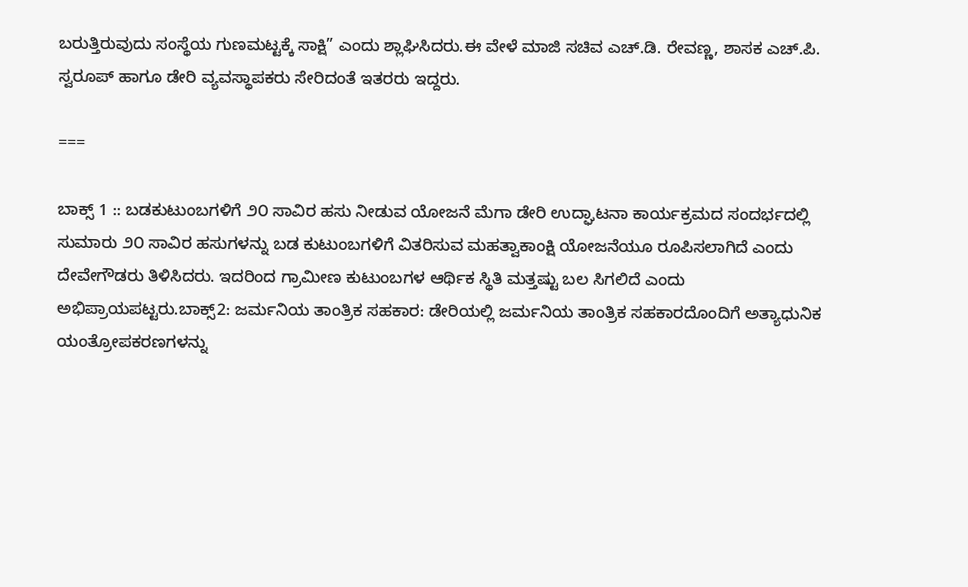ಬರುತ್ತಿರುವುದು ಸಂಸ್ಥೆಯ ಗುಣಮಟ್ಟಕ್ಕೆ ಸಾಕ್ಷಿ” ಎಂದು ಶ್ಲಾಘಿಸಿದರು.ಈ ವೇಳೆ ಮಾಜಿ ಸಚಿವ ಎಚ್.ಡಿ. ರೇವಣ್ಣ, ಶಾಸಕ ಎಚ್.ಪಿ. ಸ್ವರೂಪ್ ಹಾಗೂ ಡೇರಿ ವ್ಯವಸ್ಥಾಪಕರು ಸೇರಿದಂತೆ ಇತರರು ಇದ್ದರು.

===

ಬಾಕ್ಸ್‌ 1 :: ಬಡಕುಟುಂಬಗಳಿಗೆ ೨೦ ಸಾವಿರ ಹಸು ನೀಡುವ ಯೋಜನೆ ಮೆಗಾ ಡೇರಿ ಉದ್ಘಾಟನಾ ಕಾರ್ಯಕ್ರಮದ ಸಂದರ್ಭದಲ್ಲಿ ಸುಮಾರು ೨೦ ಸಾವಿರ ಹಸುಗಳನ್ನು ಬಡ ಕುಟುಂಬಗಳಿಗೆ ವಿತರಿಸುವ ಮಹತ್ವಾಕಾಂಕ್ಷಿ ಯೋಜನೆಯೂ ರೂಪಿಸಲಾಗಿದೆ ಎಂದು ದೇವೇಗೌಡರು ತಿಳಿಸಿದರು. ಇದರಿಂದ ಗ್ರಾಮೀಣ ಕುಟುಂಬಗಳ ಆರ್ಥಿಕ ಸ್ಥಿತಿ ಮತ್ತಷ್ಟು ಬಲ ಸಿಗಲಿದೆ ಎಂದು ಅಭಿಪ್ರಾಯಪಟ್ಟರು.ಬಾಕ್ಸ್‌2: ಜರ್ಮನಿಯ ತಾಂತ್ರಿಕ ಸಹಕಾರ: ಡೇರಿಯಲ್ಲಿ ಜರ್ಮನಿಯ ತಾಂತ್ರಿಕ ಸಹಕಾರದೊಂದಿಗೆ ಅತ್ಯಾಧುನಿಕ ಯಂತ್ರೋಪಕರಣಗಳನ್ನು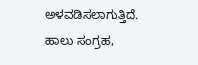ಅಳವಡಿಸಲಾಗುತ್ತಿದೆ. ಹಾಲು ಸಂಗ್ರಹ,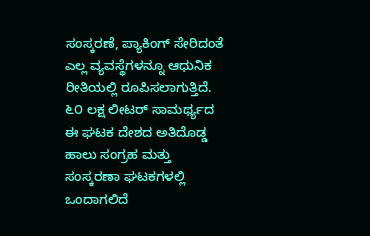ಸಂಸ್ಕರಣೆ, ಪ್ಯಾಕಿಂಗ್ ಸೇರಿದಂತೆ ಎಲ್ಲ ವ್ಯವಸ್ಥೆಗಳನ್ನೂ ಆಧುನಿಕ ರೀತಿಯಲ್ಲಿ ರೂಪಿಸಲಾಗುತ್ತಿದೆ. ೬೦ ಲಕ್ಷ ಲೀಟರ್‌ ಸಾಮರ್ಥ್ಯದ ಈ ಘಟಕ ದೇಶದ ಅತಿದೊಡ್ಡ ಹಾಲು ಸಂಗ್ರಹ ಮತ್ತು ಸಂಸ್ಕರಣಾ ಘಟಕಗಳಲ್ಲಿ ಒಂದಾಗಲಿದೆ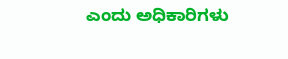ಎಂದು ಅಧಿಕಾರಿಗಳು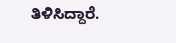ತಿಳಿಸಿದ್ದಾರೆ.